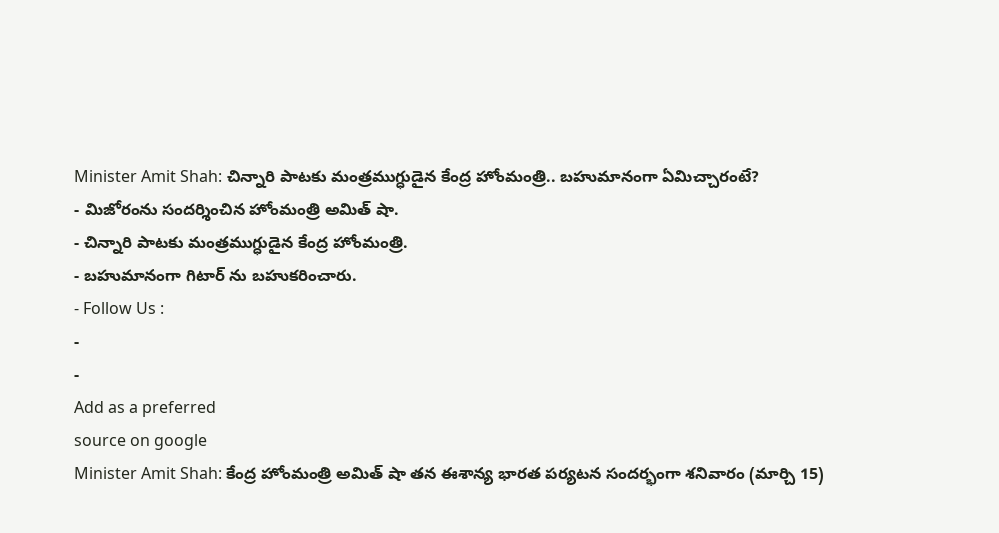Minister Amit Shah: చిన్నారి పాటకు మంత్రముగ్ధుడైన కేంద్ర హోంమంత్రి.. బహుమానంగా ఏమిచ్చారంటే?
- మిజోరంను సందర్శించిన హోంమంత్రి అమిత్ షా.
- చిన్నారి పాటకు మంత్రముగ్ధుడైన కేంద్ర హోంమంత్రి.
- బహుమానంగా గిటార్ ను బహుకరించారు.
- Follow Us :
-
-
Add as a preferred
source on google
Minister Amit Shah: కేంద్ర హోంమంత్రి అమిత్ షా తన ఈశాన్య భారత పర్యటన సందర్భంగా శనివారం (మార్చి 15)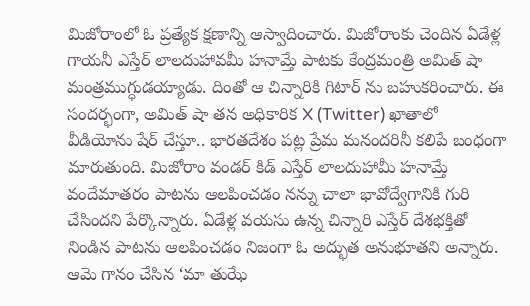మిజోరాంలో ఓ ప్రత్యేక క్షణాన్ని ఆస్వాదించారు. మిజోరాంకు చెందిన ఏడేళ్ల గాయనీ ఎస్తేర్ లాలదుహావమీ హనామ్తే పాటకు కేంద్రమంత్రి అమిత్ షా మంత్రముగ్ధుడయ్యాడు. దింతో ఆ చిన్నారికి గిటార్ ను బహుకరించారు. ఈ సందర్భంగా, అమిత్ షా తన అధికారిక X (Twitter) ఖాతాలో వీడియోను షేర్ చేస్తూ.. భారతదేశం పట్ల ప్రేమ మనందరినీ కలిపే బంధంగా మారుతుంది. మిజోరాం వండర్ కిడ్ ఎస్తేర్ లాలదుహామీ హనామ్తే వందేమాతరం పాటను ఆలపించడం నన్ను చాలా భావోద్వేగానికి గురి చేసిందని పేర్కొన్నారు. ఏడేళ్ల వయసు ఉన్న చిన్నారి ఎస్తేర్ దేశభక్తితో నిండిన పాటను ఆలపించడం నిజంగా ఓ అద్భుత అనుభూతని అన్నారు. ఆమె గానం చేసిన ‘మా తుఝే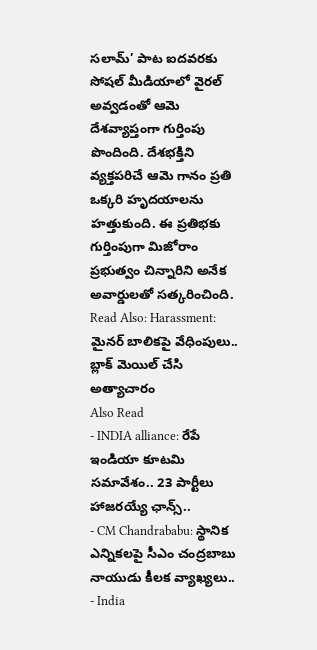సలామ్’ పాట ఐదవరకు సోషల్ మీడియాలో వైరల్ అవ్వడంతో ఆమె దేశవ్యాప్తంగా గుర్తింపు పొందింది. దేశభక్తిని వ్యక్తపరిచే ఆమె గానం ప్రతి ఒక్కరి హృదయాలను హత్తుకుంది. ఈ ప్రతిభకు గుర్తింపుగా మిజోరాం ప్రభుత్వం చిన్నారిని అనేక అవార్డులతో సత్కరించింది.
Read Also: Harassment: మైనర్ బాలికపై వేధింపులు.. బ్లాక్ మెయిల్ చేసి అత్యాచారం
Also Read
- INDIA alliance: రేపే ఇండియా కూటమి సమావేశం.. 23 పార్టీలు హాజరయ్యే ఛాన్స్..
- CM Chandrababu: స్థానిక ఎన్నికలపై సీఎం చంద్రబాబు నాయుడు కీలక వ్యాఖ్యలు..
- India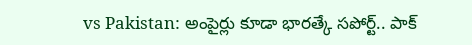vs Pakistan: అంపైర్లు కూడా భారత్కే సపోర్ట్.. పాక్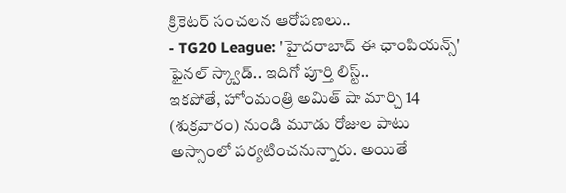క్రికెటర్ సంచలన ఆరోపణలు..
- TG20 League: 'హైదరాబాద్ ఈ ఛాంపియన్స్' ఫైనల్ స్క్వాడ్.. ఇదిగో పూర్తి లిస్ట్..
ఇకపోతే, హోంమంత్రి అమిత్ షా మార్చి 14 (శుక్రవారం) నుండి మూడు రోజుల పాటు అస్సాంలో పర్యటించనున్నారు. అయితే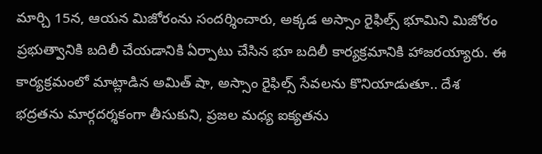మార్చి 15న, ఆయన మిజోరంను సందర్శించారు, అక్కడ అస్సాం రైఫిల్స్ భూమిని మిజోరం ప్రభుత్వానికి బదిలీ చేయడానికి ఏర్పాటు చేసిన భూ బదిలీ కార్యక్రమానికి హాజరయ్యారు. ఈ కార్యక్రమంలో మాట్లాడిన అమిత్ షా, అస్సాం రైఫిల్స్ సేవలను కొనియాడుతూ.. దేశ భద్రతను మార్గదర్శకంగా తీసుకుని, ప్రజల మధ్య ఐక్యతను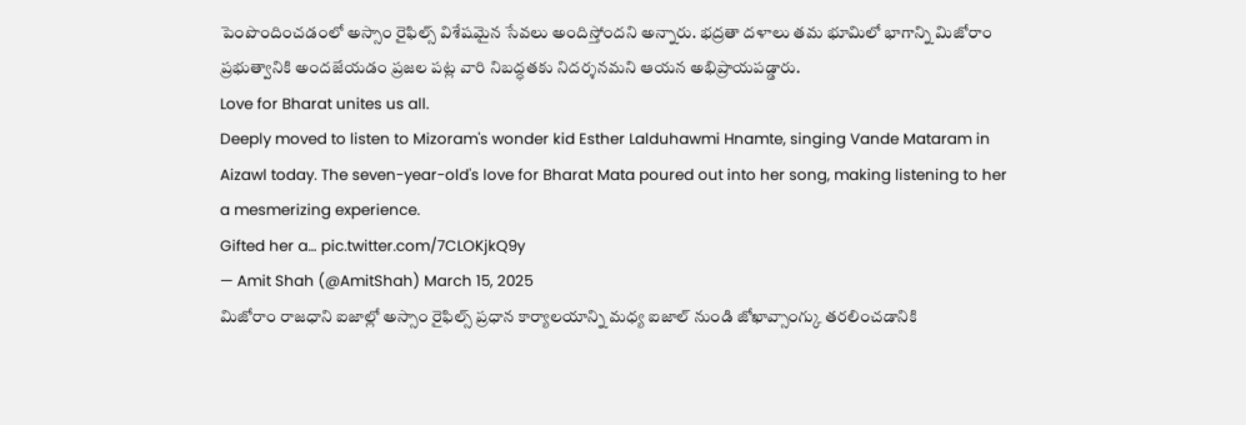పెంపొందించడంలో అస్సాం రైఫిల్స్ విశేషమైన సేవలు అందిస్తోందని అన్నారు. భద్రతా దళాలు తమ భూమిలో భాగాన్ని మిజోరాం ప్రభుత్వానికి అందజేయడం ప్రజల పట్ల వారి నిబద్ధతకు నిదర్శనమని ఆయన అభిప్రాయపడ్డారు.
Love for Bharat unites us all.
Deeply moved to listen to Mizoram's wonder kid Esther Lalduhawmi Hnamte, singing Vande Mataram in Aizawl today. The seven-year-old's love for Bharat Mata poured out into her song, making listening to her a mesmerizing experience.
Gifted her a… pic.twitter.com/7CLOKjkQ9y
— Amit Shah (@AmitShah) March 15, 2025
మిజోరాం రాజధాని ఐజాల్లో అస్సాం రైఫిల్స్ ప్రధాన కార్యాలయాన్ని మధ్య ఐజాల్ నుండి జోఖావ్సాంగ్కు తరలించడానికి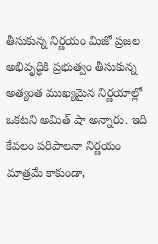తీసుకున్న నిర్ణయం మిజో ప్రజల అభివృద్ధికి ప్రభుత్వం తీసుకున్న అత్యంత ముఖ్యమైన నిర్ణయాల్లో ఒకటని అమిత్ షా అన్నారు. ఇది కేవలం పరిపాలనా నిర్ణయం మాత్రమే కాకుండా,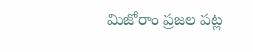మిజోరాం ప్రజల పట్ల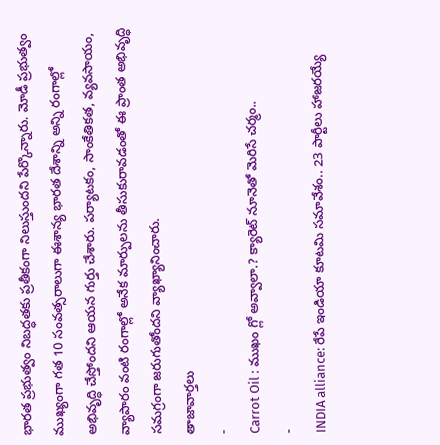భారత ప్రభుత్వం నిబద్ధతకు ప్రతీకంగా నిలుస్తుందని పేర్కొన్నారు. మోడీ ప్రభుత్వం ముఖ్యంగా గత 10 సంవత్సరాలుగా ఈశాన్య భారత దేశాన్ని అన్ని రంగాల్లో అభివృద్ధి చేస్తోందని ఆయన గుర్తు చేశారు. పర్యాటకం, సాంకేతికత, వ్యవసాయం, వ్యాపారం వంటి రంగాల్లో అనేక మార్పులను తీసుకురావడంతో ఈ ప్రాంత అభివృద్ధి సమగ్రంగా జరుగుతోందని వ్యాఖ్యానించారు.
తాజావార్తలు
-
Carrot Oil : ముఖం గ్లో అవ్వాలా.? క్యారెట్ నూనెతో మెరిసే చర్మం..
-
INDIA alliance: రేపే ఇండియా కూటమి సమావేశం.. 23 పార్టీలు హాజరయ్యే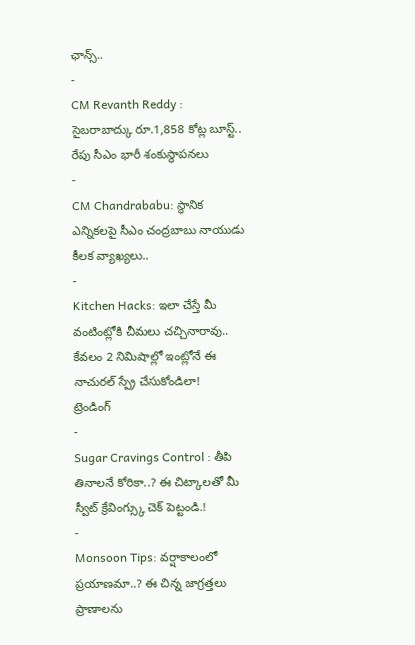ఛాన్స్..
-
CM Revanth Reddy : సైబరాబాద్కు రూ.1,858 కోట్ల బూస్ట్.. రేపు సీఎం భారీ శంకుస్థాపనలు
-
CM Chandrababu: స్థానిక ఎన్నికలపై సీఎం చంద్రబాబు నాయుడు కీలక వ్యాఖ్యలు..
-
Kitchen Hacks: ఇలా చేస్తే మీ వంటింట్లోకి చీమలు చచ్చినారావు.. కేవలం 2 నిమిషాల్లో ఇంట్లోనే ఈ నాచురల్ స్ప్రే చేసుకోండిలా!
ట్రెండింగ్
-
Sugar Cravings Control : తీపి తినాలనే కోరికా..? ఈ చిట్కాలతో మీ స్వీట్ క్రేవింగ్స్కు చెక్ పెట్టండి.!
-
Monsoon Tips: వర్షాకాలంలో ప్రయాణమా..? ఈ చిన్న జాగ్రత్తలు ప్రాణాలను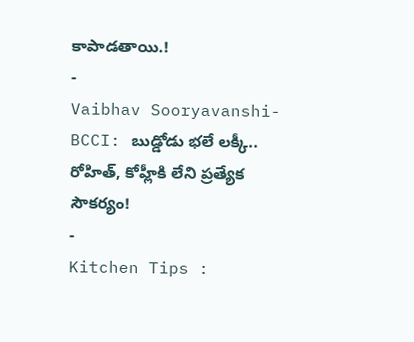కాపాడతాయి.!
-
Vaibhav Sooryavanshi-BCCI: బుడ్డోడు భలే లక్కీ.. రోహిత్, కోహ్లీకి లేని ప్రత్యేక సౌకర్యం!
-
Kitchen Tips :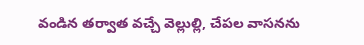వండిన తర్వాత వచ్చే వెల్లుల్లి, చేపల వాసనను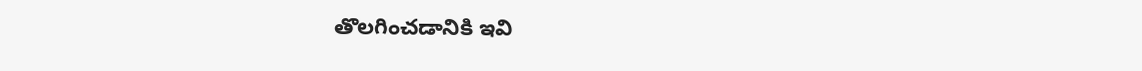తొలగించడానికి ఇవి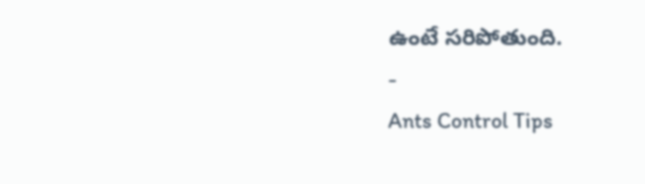ఉంటే సరిపోతుంది.
-
Ants Control Tips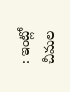: ఇంట్లో చీమల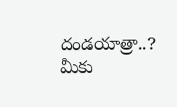దండయాత్రా..? మీకు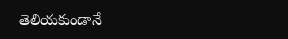తెలియకుండానే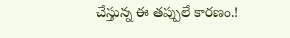చేస్తున్న ఈ తప్పులే కారణం.!